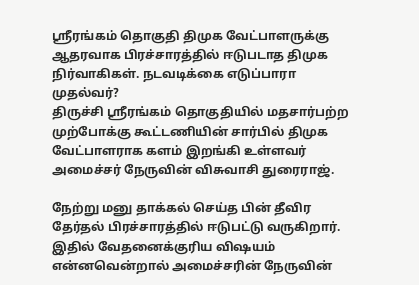ஸ்ரீரங்கம் தொகுதி திமுக வேட்பாளருக்கு ஆதரவாக பிரச்சாரத்தில் ஈடுபடாத திமுக நிர்வாகிகள். நடவடிக்கை எடுப்பாரா முதல்வர்?
திருச்சி ஸ்ரீரங்கம் தொகுதியில் மதசார்பற்ற முற்போக்கு கூட்டணியின் சார்பில் திமுக வேட்பாளராக களம் இறங்கி உள்ளவர் அமைச்சர் நேருவின் விசுவாசி துரைராஜ்.

நேற்று மனு தாக்கல் செய்த பின் தீவிர தேர்தல் பிரச்சாரத்தில் ஈடுபட்டு வருகிறார்.
இதில் வேதனைக்குரிய விஷயம் என்னவென்றால் அமைச்சரின் நேருவின்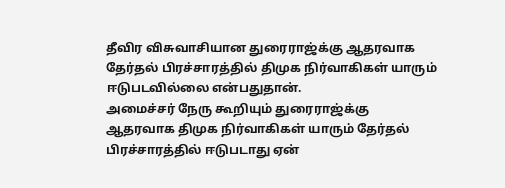தீவிர விசுவாசியான துரைராஜ்க்கு ஆதரவாக தேர்தல் பிரச்சாரத்தில் திமுக நிர்வாகிகள் யாரும் ஈடுபடவில்லை என்பதுதான்.
அமைச்சர் நேரு கூறியும் துரைராஜ்க்கு ஆதரவாக திமுக நிர்வாகிகள் யாரும் தேர்தல் பிரச்சாரத்தில் ஈடுபடாது ஏன்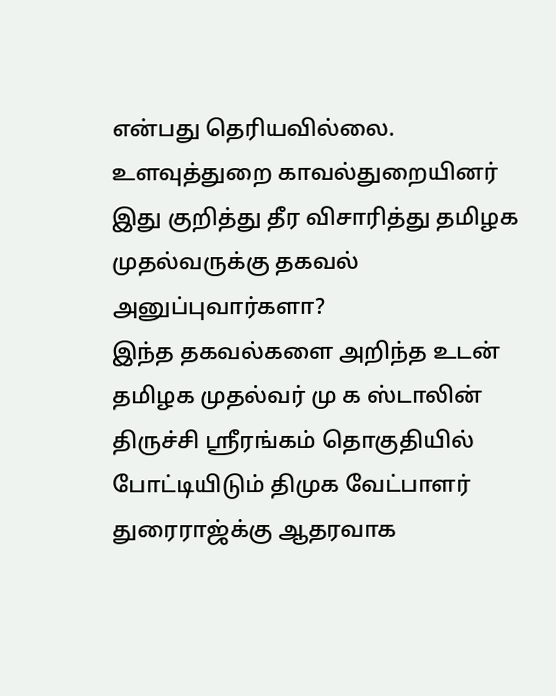என்பது தெரியவில்லை.
உளவுத்துறை காவல்துறையினர் இது குறித்து தீர விசாரித்து தமிழக முதல்வருக்கு தகவல் அனுப்புவார்களா?
இந்த தகவல்களை அறிந்த உடன் தமிழக முதல்வர் மு க ஸ்டாலின் திருச்சி ஸ்ரீரங்கம் தொகுதியில் போட்டியிடும் திமுக வேட்பாளர் துரைராஜ்க்கு ஆதரவாக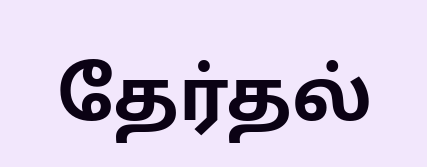தேர்தல்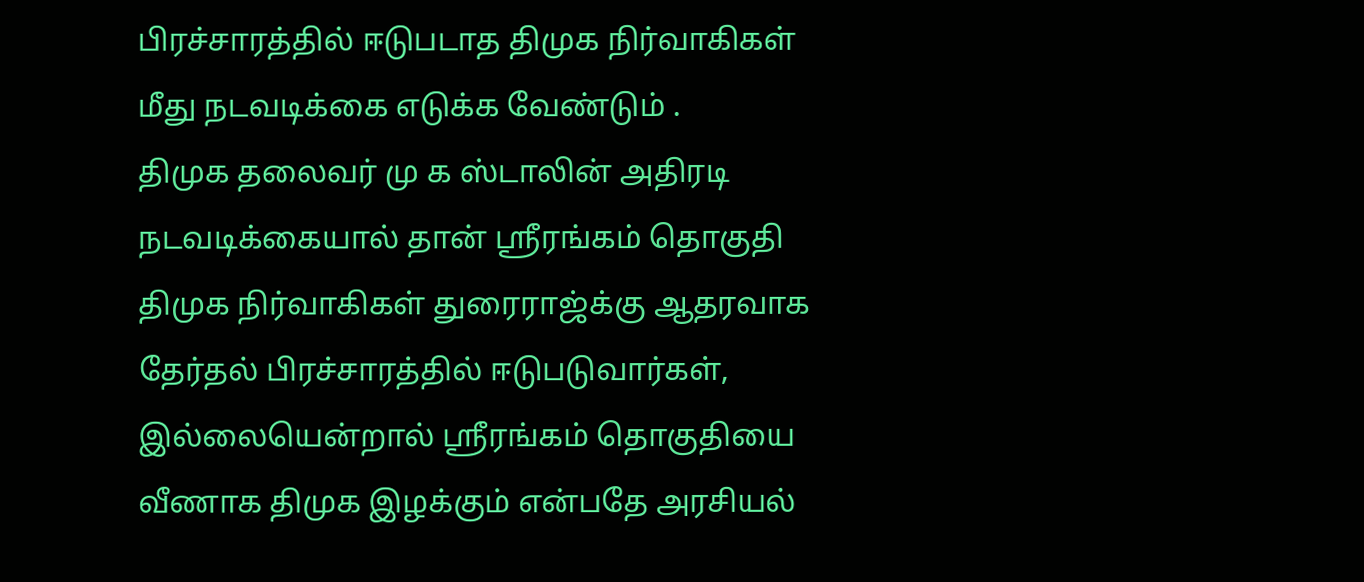பிரச்சாரத்தில் ஈடுபடாத திமுக நிர்வாகிகள் மீது நடவடிக்கை எடுக்க வேண்டும் .
திமுக தலைவர் மு க ஸ்டாலின் அதிரடி நடவடிக்கையால் தான் ஸ்ரீரங்கம் தொகுதி திமுக நிர்வாகிகள் துரைராஜ்க்கு ஆதரவாக தேர்தல் பிரச்சாரத்தில் ஈடுபடுவார்கள், இல்லையென்றால் ஸ்ரீரங்கம் தொகுதியை வீணாக திமுக இழக்கும் என்பதே அரசியல்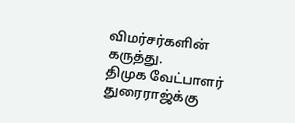விமர்சர்களின் கருத்து.
திமுக வேட்பாளர் துரைராஜ்க்கு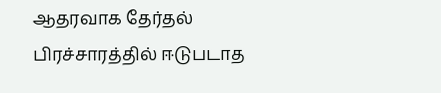ஆதரவாக தேர்தல் பிரச்சாரத்தில் ஈடுபடாத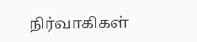நிர்வாகிகள்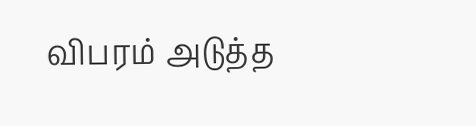விபரம் அடுத்த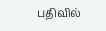பதிவில்